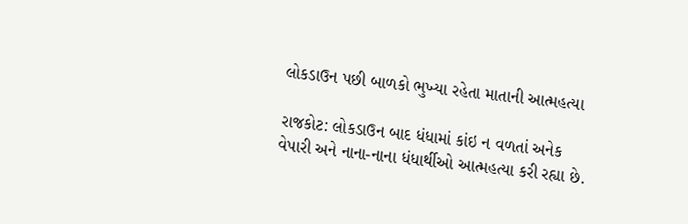લોકડાઉન પછી બાળકો ભુખ્યા રહેતા માતાની આત્મહત્યા

રાજકોટ: લોકડાઉન બાદ ધંધામાં કાંઇ ન વળતાં અનેક વેપારી અને નાના-નાના ધંધાર્થીઓ આત્મહત્યા કરી રહ્યા છે.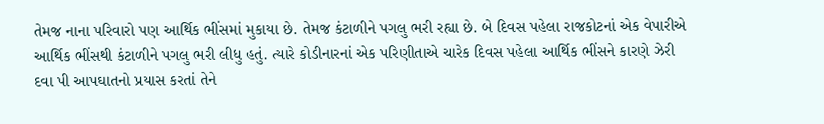તેમજ નાના પરિવારો પણ આર્થિક ભીંસમાં મુકાયા છે. તેમજ કંટાળીને પગલુ ભરી રહ્યા છે. બે દિવસ પહેલા રાજકોટનાં એક વેપારીએ આર્થિક ભીંસથી કંટાળીને પગલુ ભરી લીધુ હતું. ત્યારે કોડીનારનાં એક પરિણીતાએ ચારેક દિવસ પહેલા આર્થિક ભીંસને કારણે ઝેરી દવા પી આપઘાતનો પ્રયાસ કરતાં તેને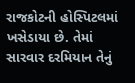રાજકોટની હોસ્પિટલમાં ખસેડાયા છે. તેમાં સારવાર દરમિયાન તેનું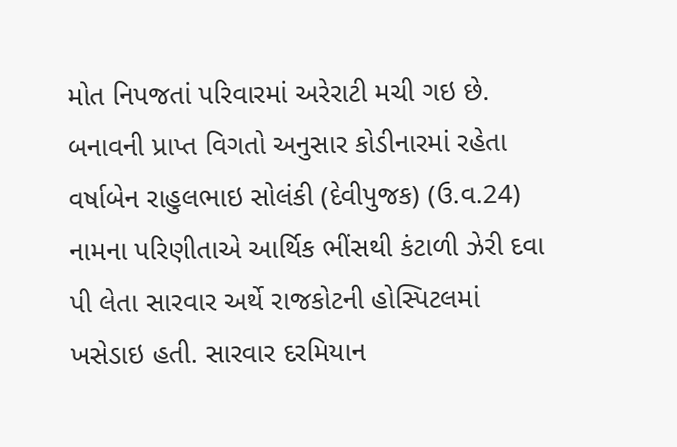મોત નિપજતાં પરિવારમાં અરેરાટી મચી ગઇ છે.
બનાવની પ્રાપ્ત વિગતો અનુસાર કોડીનારમાં રહેતા વર્ષાબેન રાહુલભાઇ સોલંકી (દેવીપુજક) (ઉ.વ.24) નામના પરિણીતાએ આર્થિક ભીંસથી કંટાળી ઝેરી દવા પી લેતા સારવાર અર્થે રાજકોટની હોસ્પિટલમાં ખસેડાઇ હતી. સારવાર દરમિયાન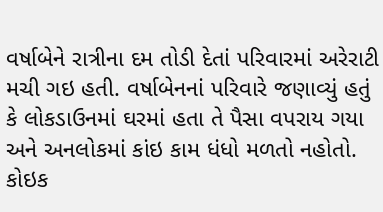વર્ષાબેને રાત્રીના દમ તોડી દેતાં પરિવારમાં અરેરાટી મચી ગઇ હતી. વર્ષાબેનનાં પરિવારે જણાવ્યું હતું કે લોકડાઉનમાં ઘરમાં હતા તે પૈસા વપરાય ગયા અને અનલોકમાં કાંઇ કામ ધંધો મળતો નહોતો. કોઇક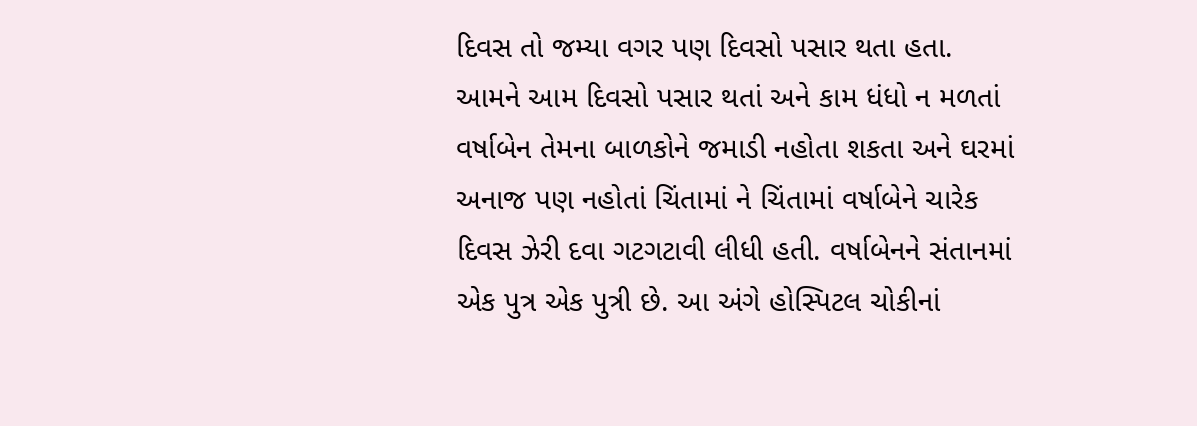દિવસ તો જમ્યા વગર પણ દિવસો પસાર થતા હતા. આમને આમ દિવસો પસાર થતાં અને કામ ધંધો ન મળતાં વર્ષાબેન તેમના બાળકોને જમાડી નહોતા શકતા અને ઘરમાં અનાજ પણ નહોતાં ચિંતામાં ને ચિંતામાં વર્ષાબેને ચારેક દિવસ ઝેરી દવા ગટગટાવી લીધી હતી. વર્ષાબેનને સંતાનમાં એક પુત્ર એક પુત્રી છે. આ અંગે હોસ્પિટલ ચોકીનાં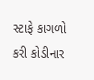સ્ટાફે કાગળો કરી કોડીનાર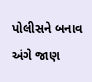પોલીસને બનાવ અંગે જાણ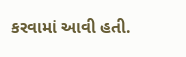કરવામાં આવી હતી.